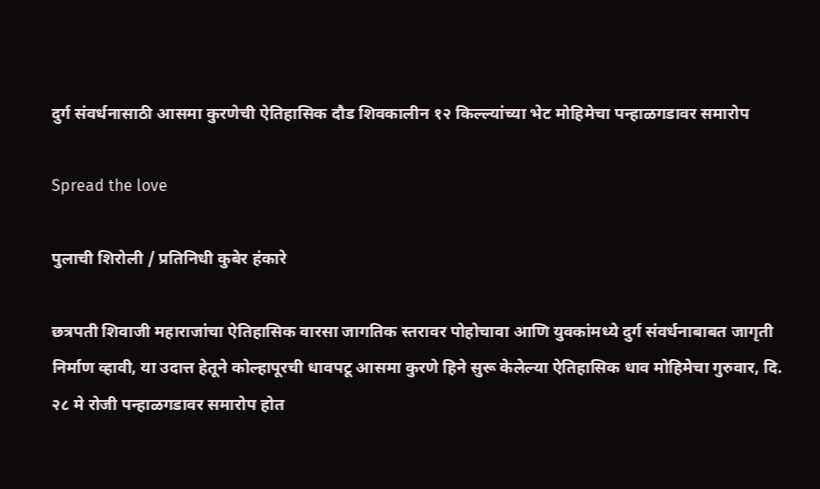दुर्ग संवर्धनासाठी आसमा कुरणेची ऐतिहासिक दौड शिवकालीन १२ किल्ल्यांच्या भेट मोहिमेचा पन्हाळगडावर समारोप

Spread the love

पुलाची शिरोली / प्रतिनिधी कुबेर हंकारे

छत्रपती शिवाजी महाराजांचा ऐतिहासिक वारसा जागतिक स्तरावर पोहोचावा आणि युवकांमध्ये दुर्ग संवर्धनाबाबत जागृती निर्माण व्हावी, या उदात्त हेतूने कोल्हापूरची धावपटू आसमा कुरणे हिने सुरू केलेल्या ऐतिहासिक धाव मोहिमेचा गुरुवार, दि. २८ मे रोजी पन्हाळगडावर समारोप होत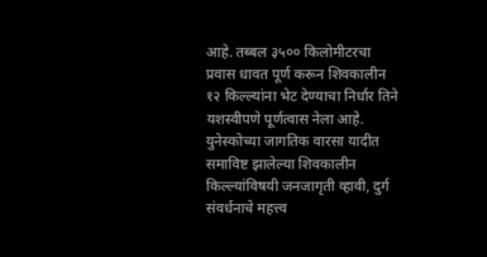आहे. तब्बल ३५०० किलोमीटरचा प्रवास धावत पूर्ण करून शिवकालीन १२ किल्ल्यांना भेट देण्याचा निर्धार तिने यशस्वीपणे पूर्णत्वास नेला आहे. युनेस्कोच्या जागतिक वारसा यादीत समाविष्ट झालेल्या शिवकालीन किल्ल्यांविषयी जनजागृती व्हावी, दुर्ग संवर्धनाचे महत्त्व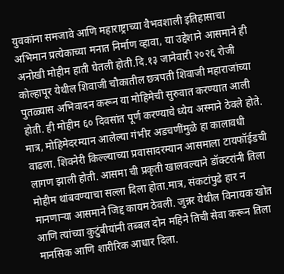युवकांना समजावे आणि महाराष्ट्राच्या वैभवशाली इतिहासाचा अभिमान प्रत्येकाच्या मनात निर्माण व्हावा, या उद्देशाने आसमाने ही अनोखी मोहीम हाती घेतली होती.दि.१३ जानेवारी २०२६ रोजी कोल्हापूर येथील शिवाजी चौकातील छत्रपती शिवाजी महाराजांच्या पुतळ्यास अभिवादन करून या मोहिमेची सुरुवात करण्यात आली होती. ही मोहीम ६० दिवसांत पूर्ण करण्याचे ध्येय अस्माने ठेवले होते. मात्र, मोहिमेदरम्यान आलेल्या गंभीर अडचणींमुळे हा कालावधी वाढला. शिवनेरी किल्ल्याच्या प्रवासादरम्यान आसमाला टायफॉईडची लागण झाली होती. आसमा ची प्रकृती खालवल्याने डॉक्टरांनी तिला मोहीम थांबवण्याचा सल्ला दिला होता.मात्र, संकटांपुढे हार न मानणाऱ्या आसमाने जिद्द कायम ठेवली. जुन्नर येथील विनायक खोत आणि त्यांच्या कुटुंबीयांनी तब्बल दोन महिने तिची सेवा करून तिला मानसिक आणि शारीरिक आधार दिला.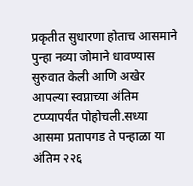प्रकृतीत सुधारणा होताच आसमाने पुन्हा नव्या जोमाने धावण्यास सुरुवात केली आणि अखेर आपल्या स्वप्नाच्या अंतिम टप्प्यापर्यंत पोहोचली.सध्या आसमा प्रतापगड ते पन्हाळा या अंतिम २२६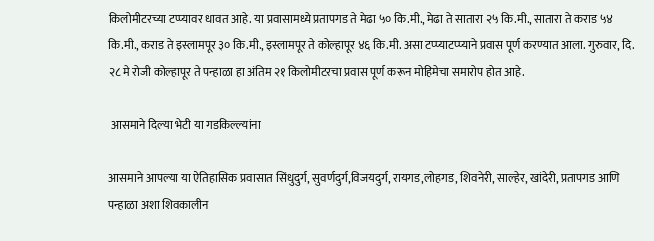किलोमीटरच्या टप्प्यावर धावत आहे. या प्रवासामध्ये प्रतापगड ते मेढा ५० कि.मी., मेढा ते सातारा २५ कि.मी., सातारा ते कराड ५४ कि.मी., कराड ते इस्लामपूर ३० कि.मी., इस्लामपूर ते कोल्हापूर ४६ कि.मी. असा टप्प्याटप्प्याने प्रवास पूर्ण करण्यात आला. गुरुवार, दि. २८ मे रोजी कोल्हापूर ते पन्हाळा हा अंतिम २१ किलोमीटरचा प्रवास पूर्ण करून मोहिमेचा समारोप होत आहे.

 आसमाने दिल्या भेटी या गडकिल्ल्यांना

आसमाने आपल्या या ऐतिहासिक प्रवासात सिंधुदुर्ग, सुवर्णदुर्ग,विजयदुर्ग, रायगड,लोहगड, शिवनेरी, साल्हेर, खांदेरी, प्रतापगड आणि पन्हाळा अशा शिवकालीन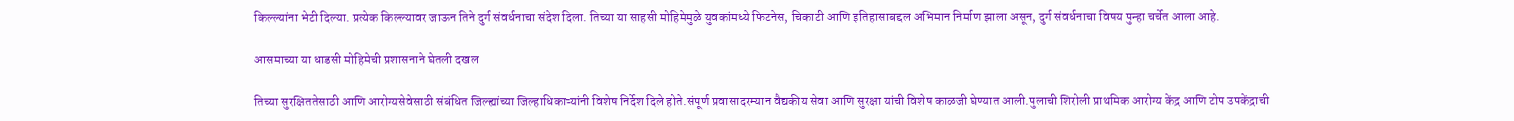किल्ल्यांना भेटी दिल्या. प्रत्येक किल्ल्यावर जाऊन तिने दुर्ग संवर्धनाचा संदेश दिला. तिच्या या साहसी मोहिमेमुळे युवकांमध्ये फिटनेस, चिकाटी आणि इतिहासाबद्दल अभिमान निर्माण झाला असून, दुर्ग संवर्धनाचा विषय पुन्हा चर्चेत आला आहे.

आसमाच्या या धाडसी मोहिमेची प्रशासनाने घेतली दखल

तिच्या सुरक्षिततेसाठी आणि आरोग्यसेवेसाठी संबंधित जिल्ह्यांच्या जिल्हाधिकाऱ्यांनी विशेष निर्देश दिले होते.संपूर्ण प्रवासादरम्यान वैद्यकीय सेवा आणि सुरक्षा यांची विशेष काळजी घेण्यात आली.पुलाची शिरोली प्राथमिक आरोग्य केंद्र आणि टोप उपकेंद्राची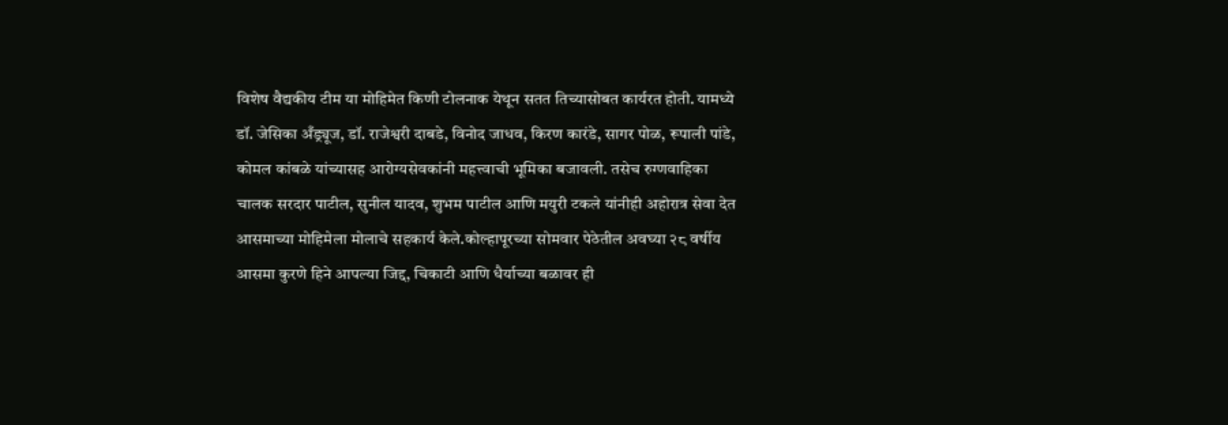विशेष वैद्यकीय टीम या मोहिमेत किणी टोलनाक येथून सतत तिच्यासोबत कार्यरत होती. यामध्ये डॉ. जेसिका अँड्र्यूज, डॉ. राजेश्वरी दाबडे, विनोद जाधव, किरण कारंडे, सागर पोळ, रूपाली पांडे, कोमल कांबळे यांच्यासह आरोग्यसेवकांनी महत्त्वाची भूमिका बजावली. तसेच रुग्णवाहिका चालक सरदार पाटील, सुनील यादव, शुभम पाटील आणि मयुरी टकले यांनीही अहोरात्र सेवा देत आसमाच्या मोहिमेला मोलाचे सहकार्य केले.कोल्हापूरच्या सोमवार पेठेतील अवघ्या २८ वर्षीय आसमा कुरणे हिने आपल्या जिद्द, चिकाटी आणि धैर्याच्या बळावर ही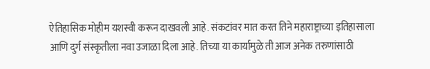ऐतिहासिक मोहीम यशस्वी करून दाखवली आहे. संकटांवर मात करत तिने महाराष्ट्राच्या इतिहासाला आणि दुर्ग संस्कृतीला नवा उजाळा दिला आहे. तिच्या या कार्यामुळे ती आज अनेक तरुणांसाठी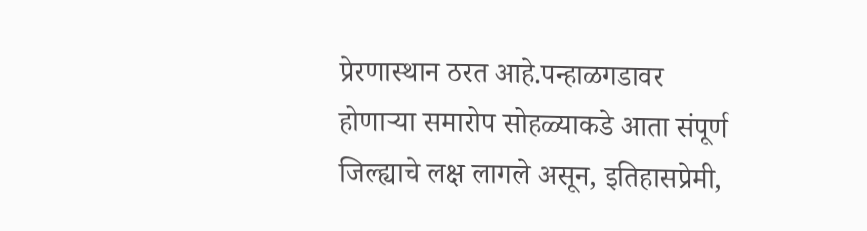प्रेरणास्थान ठरत आहे.पन्हाळगडावर होणाऱ्या समारोप सोहळ्याकडे आता संपूर्ण जिल्ह्याचे लक्ष लागले असून, इतिहासप्रेमी,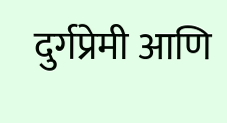दुर्गप्रेमी आणि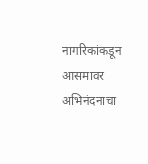नागरिकांकडून आसमावर अभिनंदनाचा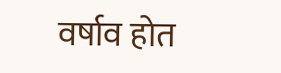वर्षाव होत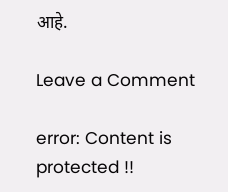आहे.

Leave a Comment

error: Content is protected !!